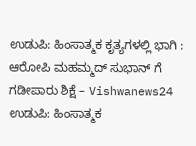ಉಡುಪಿ: ಹಿಂಸಾತ್ಮಕ ಕೃತ್ಯಗಳಲ್ಲಿ ಭಾಗಿ : ಆರೋಪಿ ಮಹಮ್ಮದ್ ಸುಭಾನ್ ಗೆ ಗಡೀಪಾರು ಶಿಕ್ಷೆ – Vishwanews24
ಉಡುಪಿ: ಹಿಂಸಾತ್ಮಕ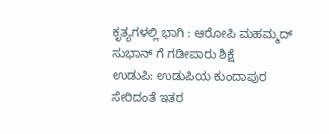ಕೃತ್ಯಗಳಲ್ಲಿ ಭಾಗಿ : ಆರೋಪಿ ಮಹಮ್ಮದ್ ಸುಭಾನ್ ಗೆ ಗಡೀಪಾರು ಶಿಕ್ಷೆ
ಉಡುಪಿ: ಉಡುಪಿಯ ಕುಂದಾಪುರ ಸೇರಿದಂತೆ ಇತರ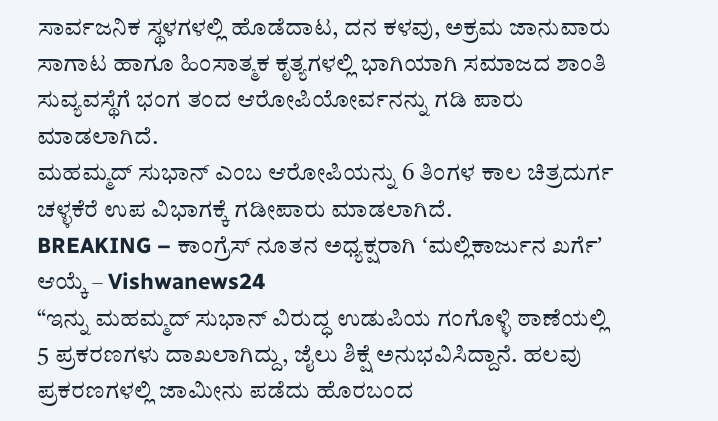ಸಾರ್ವಜನಿಕ ಸ್ಥಳಗಳಲ್ಲಿ ಹೊಡೆದಾಟ, ದನ ಕಳವು, ಅಕ್ರಮ ಜಾನುವಾರು ಸಾಗಾಟ ಹಾಗೂ ಹಿಂಸಾತ್ಮಕ ಕೃತ್ಯಗಳಲ್ಲಿ ಭಾಗಿಯಾಗಿ ಸಮಾಜದ ಶಾಂತಿ ಸುವ್ಯವಸ್ಥೆಗೆ ಭಂಗ ತಂದ ಆರೋಪಿಯೋರ್ವನನ್ನು ಗಡಿ ಪಾರು ಮಾಡಲಾಗಿದೆ.
ಮಹಮ್ಮದ್ ಸುಭಾನ್ ಎಂಬ ಆರೋಪಿಯನ್ನು 6 ತಿಂಗಳ ಕಾಲ ಚಿತ್ರದುರ್ಗ ಚಳ್ಳಕೆರೆ ಉಪ ವಿಭಾಗಕ್ಕೆ ಗಡೀಪಾರು ಮಾಡಲಾಗಿದೆ.
BREAKING – ಕಾಂಗ್ರೆಸ್ ನೂತನ ಅಧ್ಯಕ್ಷರಾಗಿ ʻಮಲ್ಲಿಕಾರ್ಜುನ ಖರ್ಗೆʼ ಆಯ್ಕೆ – Vishwanews24
“ಇನ್ನು ಮಹಮ್ಮದ್ ಸುಭಾನ್ ವಿರುದ್ಧ ಉಡುಪಿಯ ಗಂಗೊಳ್ಳಿ ಠಾಣೆಯಲ್ಲಿ 5 ಪ್ರಕರಣಗಳು ದಾಖಲಾಗಿದ್ದು, ಜೈಲು ಶಿಕ್ಷೆ ಅನುಭವಿಸಿದ್ದಾನೆ. ಹಲವು ಪ್ರಕರಣಗಳಲ್ಲಿ ಜಾಮೀನು ಪಡೆದು ಹೊರಬಂದ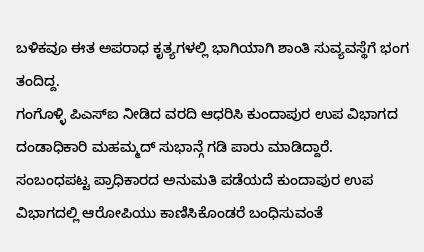ಬಳಿಕವೂ ಈತ ಅಪರಾಧ ಕೃತ್ಯಗಳಲ್ಲಿ ಭಾಗಿಯಾಗಿ ಶಾಂತಿ ಸುವ್ಯವಸ್ಥೆಗೆ ಭಂಗ ತಂದಿದ್ದ.
ಗಂಗೊಳ್ಳಿ ಪಿಎಸ್ಐ ನೀಡಿದ ವರದಿ ಆಧರಿಸಿ ಕುಂದಾಪುರ ಉಪ ವಿಭಾಗದ ದಂಡಾಧಿಕಾರಿ ಮಹಮ್ಮದ್ ಸುಭಾನ್ಗೆ ಗಡಿ ಪಾರು ಮಾಡಿದ್ದಾರೆ.
ಸಂಬಂಧಪಟ್ಟ ಪ್ರಾಧಿಕಾರದ ಅನುಮತಿ ಪಡೆಯದೆ ಕುಂದಾಪುರ ಉಪ ವಿಭಾಗದಲ್ಲಿ ಆರೋಪಿಯು ಕಾಣಿಸಿಕೊಂಡರೆ ಬಂಧಿಸುವಂತೆ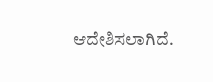ಆದೇಶಿಸಲಾಗಿದೆ.